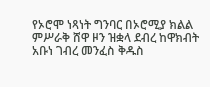የኦሮሞ ነጻነት ግንባር በኦሮሚያ ክልል ምሥራቅ ሸዋ ዞን ዝቋላ ደብረ ከዋክብት አቡነ ገብረ መንፈስ ቅዱስ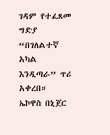ገዳም የተፈጸመ ግድያ “በገለልተኛ አካል እንዲጣራ” ጥሪ አቀረበ።
ኤኮዋስ በኒጀር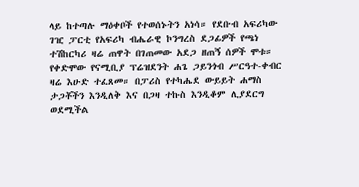ላይ ከተጣሉ ማዕቀቦች የተወሰኑትን አነሳ። የደቡብ አፍሪካው ገዢ ፓርቲ የአፍሪካ ብሔራዊ ኮንግረስ ደጋፊዎች የጫነ ተሽከርካሪ ዛሬ ጠዋት በገጠመው አደጋ ዘጠኝ ሰዎች ሞቱ። የቀድሞው የናሚቢያ ፕሬዝደንት ሐጌ ጋይንጎብ ሥርዓተ-ቀብር ዛሬ እሁድ ተፈጸመ። በፓሪስ የተካሔደ ውይይት ሐማስ ታጋቾችን እንዲለቅ እና በጋዛ ተኩስ እንዲቆም ሊያደርግ ወደሚችል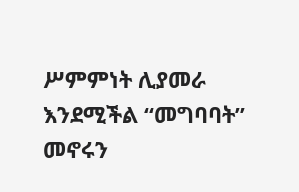ሥምምነት ሊያመራ እንደሚችል “መግባባት” መኖሩን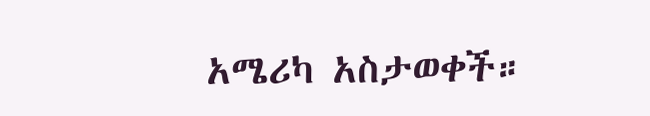አሜሪካ አስታወቀች።